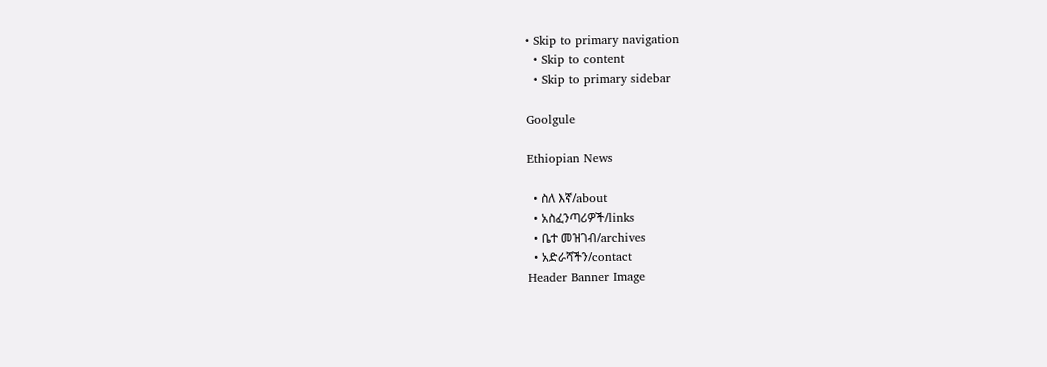• Skip to primary navigation
  • Skip to content
  • Skip to primary sidebar

Goolgule

Ethiopian News

  • ስለ እኛ/about
  • አስፈንጣሪዎች/links
  • ቤተ መዝገብ/archives
  • አድራሻችን/contact
Header Banner Image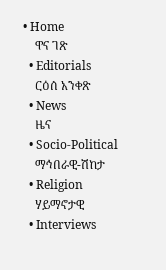• Home
    ዋና ገጽ
  • Editorials
    ርዕሰ አንቀጽ
  • News
    ዜና
  • Socio-Political
    ማኅበራዊ-ሽከታ
  • Religion
    ሃይማኖታዊ
  • Interviews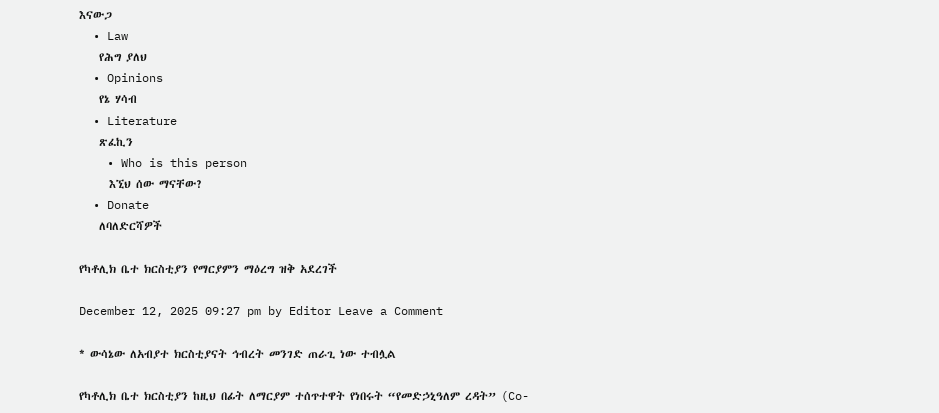እናውጋ
  • Law
    የሕግ ያለህ
  • Opinions
    የኔ ሃሳብ
  • Literature
    ጽፈኪን
    • Who is this person
      እኚህ ሰው ማናቸው?
  • Donate
    ለባለድርሻዎች

የካቶሊክ ቤተ ክርስቲያን የማርያምን ማዕረግ ዝቅ አደረገች

December 12, 2025 09:27 pm by Editor Leave a Comment

* ውሳኔው ለአብያተ ክርስቲያናት ኅብረት መንገድ ጠራጊ ነው ተብሏል

የካቶሊክ ቤተ ክርስቲያን ከዚህ በፊት ለማርያም ተሰጥተዋት የነበሩት “የመድኃኒዓለም ረዳት” (Co-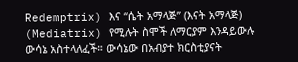Redemptrix) እና “ሴት አማላጅ” (እናት አማላጅ) (Mediatrix) የሚሉት ስሞች ለማርያም እንዳይውሉ ውሳኔ አስተላለፈች። ውሳኔው በአብያተ ክርስቲያናት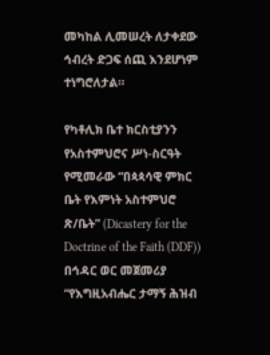መካከል ሊመሠረት ለታቀደው ኅብረት ድጋፍ ሰጪ እንደሆነም ተነግሮለታል።

የካቶሊክ ቤተ ክርስቲያንን የአስተምህሮና ሥነ-ስርዓት የሚመራው “በጳጳሳዊ ምክር ቤት የእምነት አስተምህሮ ጽ/ቤት” (Dicastery for the Doctrine of the Faith (DDF)) በኅዳር ወር መጀመሪያ “የእግዚአብሔር ታማኝ ሕዝብ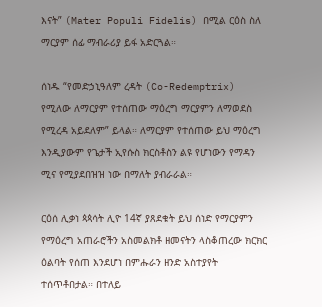እናት” (Mater Populi Fidelis) በሚል ርዕስ ስለ ማርያም ሰፊ ማብራሪያ ይፋ አድርጓል።

ሰነዱ “የመድኃኒዓለም ረዳት (Co-Redemptrix) የሚለው ለማርያም የተሰጠው ማዕረግ ማርያምን ለማወደስ የሚረዳ አይደለም” ይላል። ለማርያም የተሰጠው ይህ ማዕረግ እንዲያውም የጌታች ኢየሱስ ክርስቶስን ልዩ የሆነውን የማዳን ሚና የሚያደበዝዝ ነው በማለት ያብራራል።

ርዕሰ ሊቃነ ጳጳሳት ሊዮ 14ኛ ያጸደቁት ይህ ሰነድ የማርያምን የማዕረግ አጠራሮችን አስመልክቶ ዘመናትን ላስቆጠረው ክርክር ዕልባት የሰጠ እንደሆነ በምሑራን ዘንድ አስተያየት ተሰጥቶበታል። በተለይ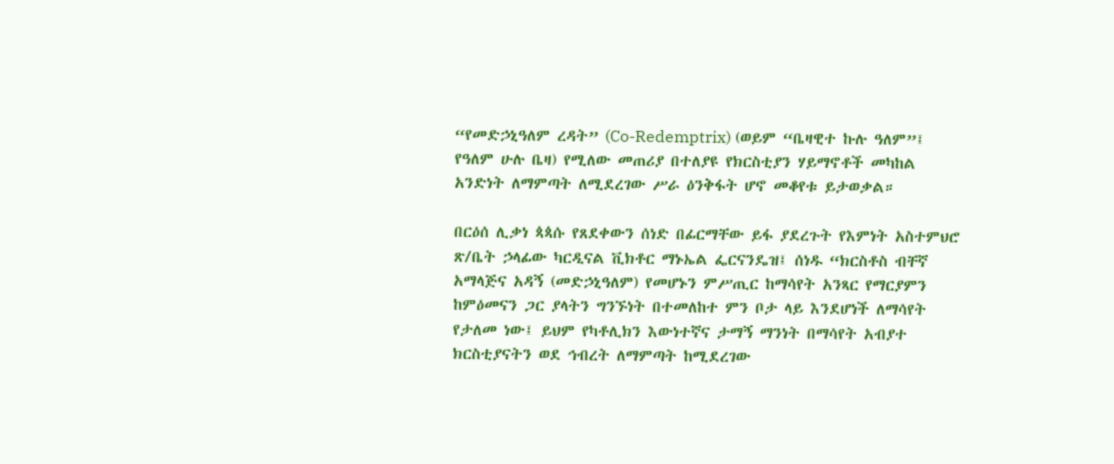“የመድኃኒዓለም ረዳት” (Co-Redemptrix) (ወይም “ቤዛዊተ ኩሉ ዓለም”፤ የዓለም ሁሉ ቤዛ) የሚለው መጠሪያ በተለያዩ የክርስቲያን ሃይማኖቶች መካከል አንድነት ለማምጣት ለሚደረገው ሥራ ዕንቅፋት ሆኖ መቆየቱ ይታወቃል።

በርዕሰ ሊቃነ ጳጳሱ የጸደቀውን ሰነድ በፊርማቸው ይፋ ያደረጉት የእምነት አስተምህሮ ጽ/ቤት ኃላፊው ካርዲናል ቪክቶር ማኑኤል ፌርናንዴዝ፤ ሰነዱ “ክርስቶስ ብቸኛ አማላጅና አዳኝ (መድኃኒዓለም) የመሆኑን ምሥጢር ከማሳየት አንጻር የማርያምን ከምዕመናን ጋር ያላትን ግንኙነት በተመለከተ ምን ቦታ ላይ እንደሆነች ለማሳየት የታለመ ነው፤ ይህም የካቶሊክን እውነተኛና ታማኝ ማንነት በማሳየት አብያተ ክርስቲያናትን ወደ ኅብረት ለማምጣት ከሚደረገው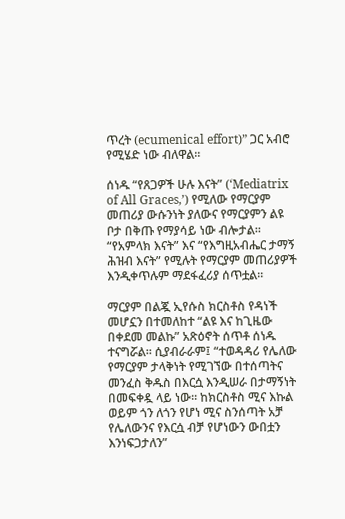ጥረት (ecumenical effort)” ጋር አብሮ የሚሄድ ነው ብለዋል።

ሰነዱ “የጸጋዎች ሁሉ እናት” (‘Mediatrix of All Graces,’) የሚለው የማርያም መጠሪያ ውሱንነት ያለውና የማርያምን ልዩ ቦታ በቅጡ የማያሳይ ነው ብሎታል። “የአምላክ እናት” እና “የእግዚአብሔር ታማኝ ሕዝብ እናት” የሚሉት የማርያም መጠሪያዎች እንዲቀጥሉም ማደፋፈሪያ ሰጥቷል።

ማርያም በልጇ ኢየሱስ ክርስቶስ የዳነች መሆኗን በተመለከተ “ልዩ እና ከጊዜው በቀደመ መልኩ” አጽዕኖት ሰጥቶ ሰነዱ ተናግሯል። ሲያብራራም፤ “ተወዳዳሪ የሌለው የማርያም ታላቅነት የሚገኘው በተሰጣትና መንፈስ ቅዱስ በእርሷ እንዲሠራ በታማኝነት በመፍቀዷ ላይ ነው። ከክርስቶስ ሚና እኩል ወይም ጎን ለጎን የሆነ ሚና ስንሰጣት አቻ የሌለውንና የእርሷ ብቻ የሆነውን ውበቷን እንነፍጋታለን”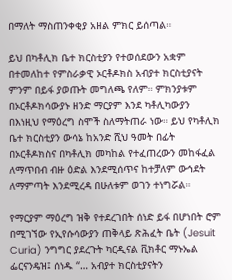በማለት ማስጠንቀቂያ አዘል ምክር ይሰጣል።

ይህ በካቶሊክ ቤተ ክርስቲያን የተወሰደውን አቋም በተመለከተ የምስራቃዊ ኦርቶዶክስ አብያተ ክርስቲያናት ምንም በይፋ ያወጡት መግለጫ የለም። ምክንያቱም በኦርቶዶክሳውያኑ ዘንድ ማርያም እንደ ካቶሊካውያን በእነዚህ የማዕረግ ስሞች ስለማትጠራ ነው። ይህ የካቶሊክ ቤተ ክርስቲያን ውሳኔ ከአንድ ሺህ ዓመት በፊት በኦርቶዶክስና በካቶሊክ መካከል የተፈጠረውን መከፋፈል ለማጥበብ ብዙ ዕድል እንደሚሰጥና ከተቻለም ውኅደት ለማምጣት እንደሚረዳ በሁለቱም ወገን ተነግሯል።

የማርያም ማዕረግ ዝቅ የተደረገበት ሰነድ ይፋ በሆነበት ሮም በሚገኘው የኢየሱሳውያን ጠቅላይ ጽሕፈት ቤት (Jesuit Curia) ንግግር ያደረጉት ካርዲናል ቪክቶር ማኑኤል ፌርናንዴዝ፤ ሰነዱ “… አብያተ ክርስቲያናትን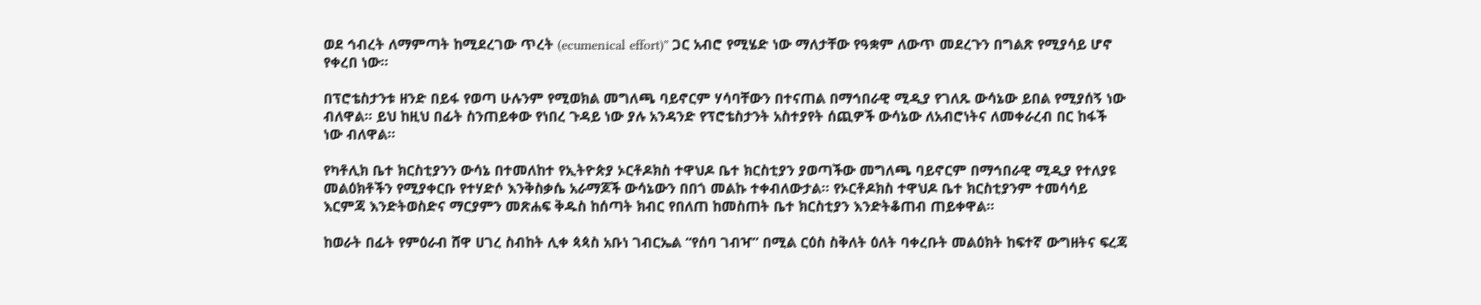ወደ ኅብረት ለማምጣት ከሚደረገው ጥረት (ecumenical effort)” ጋር አብሮ የሚሄድ ነው ማለታቸው የዓቋም ለውጥ መደረጉን በግልጽ የሚያሳይ ሆኖ የቀረበ ነው።

በፕሮቴስታንቱ ዘንድ በይፋ የወጣ ሁሉንም የሚወክል መግለጫ ባይኖርም ሃሳባቸውን በተናጠል በማኅበራዊ ሚዲያ የገለጹ ውሳኔው ይበል የሚያሰኝ ነው ብለዋል። ይህ ከዚህ በፊት ስንጠይቀው የነበረ ጉዳይ ነው ያሉ አንዳንድ የፕሮቴስታንት አስተያየት ሰጪዎች ውሳኔው ለአብሮነትና ለመቀራረብ በር ከፋች ነው ብለዋል።

የካቶሊክ ቤተ ክርስቲያንን ውሳኔ በተመለከተ የኢትዮጵያ ኦርቶዶክስ ተዋህዶ ቤተ ክርስቲያን ያወጣችው መግለጫ ባይኖርም በማኅበራዊ ሚዲያ የተለያዩ መልዕክቶችን የሚያቀርቡ የተሃድሶ እንቅስቃሴ አራማጆች ውሳኔውን በበጎ መልኩ ተቀብለውታል። የኦርቶዶክስ ተዋህዶ ቤተ ክርስቲያንም ተመሳሳይ እርምጃ እንድትወስድና ማርያምን መጽሐፍ ቅዱስ ከሰጣት ክብር የበለጠ ከመስጠት ቤተ ክርስቲያን እንድትቆጠብ ጠይቀዋል።

ከወራት በፊት የምዕራብ ሸዋ ሀገረ ስብከት ሊቀ ጳጳስ አቡነ ገብርኤል “የሰባ ገብዣ” በሚል ርዕስ ስቅለት ዕለት ባቀረቡት መልዕክት ከፍተኛ ውግዘትና ፍረጃ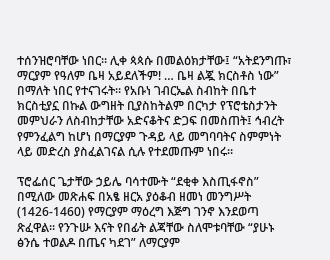ተሰንዝሮባቸው ነበር። ሊቀ ጳጳሱ በመልዕክታቸው፤ “አትደንግጡ፣ ማርያም የዓለም ቤዛ አይደለችም! … ቤዛ ልጇ ክርስቶስ ነው” በማለት ነበር የተናገሩት። የአቡነ ገብርኤል ስብከት በቤተ ክርስቲያኗ በኩል ውግዘት ቢያስከትልም በርካታ የፕሮቴስታንት መምህራን ለስብከታቸው አድናቆትና ድጋፍ በመስጠት፤ ኅብረት የምንፈልግ ከሆነ በማርያም ጉዳይ ላይ መግባባትና ስምምነት ላይ መድረስ ያስፈልገናል ሲሉ የተደመጡም ነበሩ።

ፕሮፌሰር ጌታቸው ኃይሌ ባሳተሙት “ደቂቀ እስጢፋኖስ” በሚለው መጽሐፍ በአፄ ዘርአ ያዕቆብ ዘመነ መንግሥት (1426-1460) የማርያም ማዕረግ እጅግ ገንኖ እንደወጣ ጽፈዋል። የንጉሡ እናት የበፊት ልጃቸው ስለሞቱባቸው “ያሁኑ ፅንሴ ተወልዶ በጤና ካደገ” ለማርያም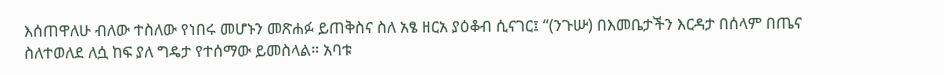እሰጠዋለሁ ብለው ተስለው የነበሩ መሆኑን መጽሐፉ ይጠቅስና ስለ አፄ ዘርአ ያዕቆብ ሲናገር፤ “(ንጉሡ) በእመቤታችን እርዳታ በሰላም በጤና ስለተወለደ ለሷ ከፍ ያለ ግዴታ የተሰማው ይመስላል። አባቱ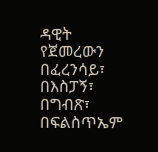ዳዊት የጀመረውን በፈረንሳይ፣ በእስፓኝ፣ በግብጽ፣ በፍልስጥኤም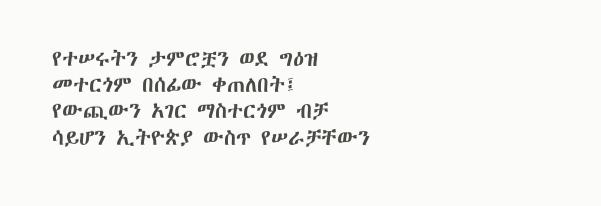የተሠሩትን ታምሮቿን ወደ ግዕዝ መተርጎም በሰፊው ቀጠለበት፤ የውጪውን አገር ማስተርጎም ብቻ ሳይሆን ኢትዮጵያ ውስጥ የሠራቻቸውን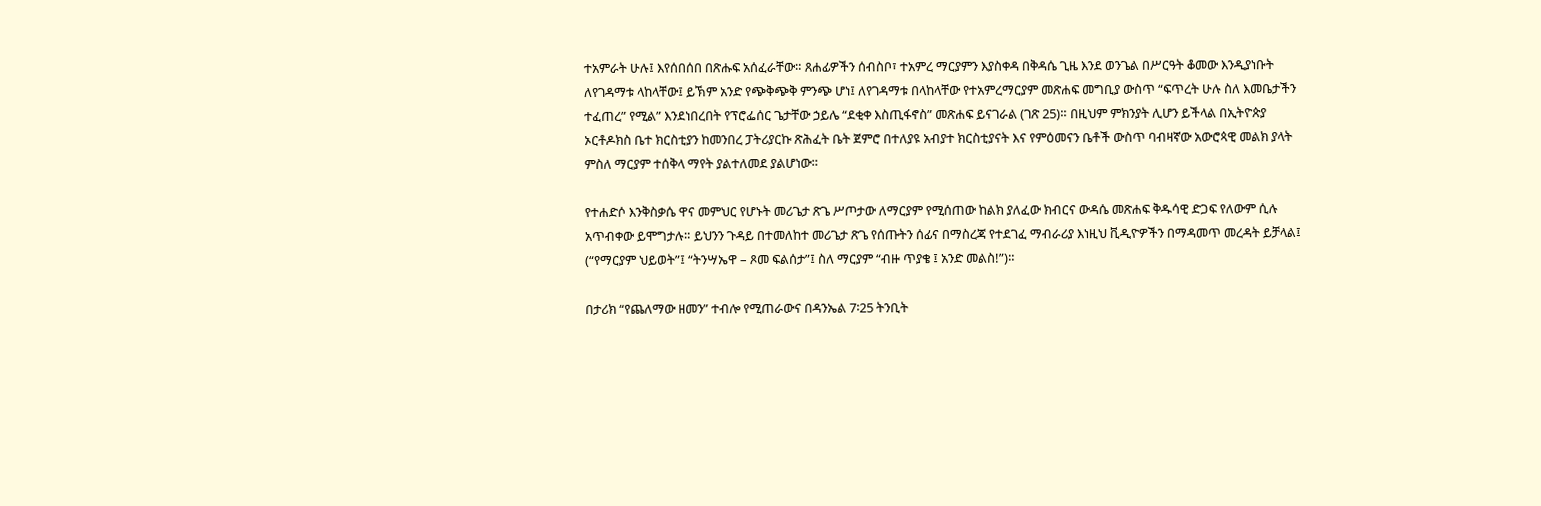ተአምራት ሁሉ፤ እየሰበሰበ በጽሑፍ አሰፈራቸው። ጸሐፊዎችን ሰብስቦ፣ ተአምረ ማርያምን እያስቀዳ በቅዳሴ ጊዜ እንደ ወንጌል በሥርዓት ቆመው እንዲያነቡት ለየገዳማቱ ላከላቸው፤ ይኽም አንድ የጭቅጭቅ ምንጭ ሆነ፤ ለየገዳማቱ በላከላቸው የተአምረማርያም መጽሐፍ መግቢያ ውስጥ “ፍጥረት ሁሉ ስለ እመቤታችን ተፈጠረ” የሚል” እንደነበረበት የፕሮፌሰር ጌታቸው ኃይሌ “ደቂቀ እስጢፋኖስ” መጽሐፍ ይናገራል (ገጽ 25)። በዚህም ምክንያት ሊሆን ይችላል በኢትዮጵያ ኦርቶዶክስ ቤተ ክርስቲያን ከመንበረ ፓትሪያርኩ ጽሕፈት ቤት ጀምሮ በተለያዩ አብያተ ክርስቲያናት እና የምዕመናን ቤቶች ውስጥ ባብዛኛው አውሮጳዊ መልክ ያላት ምስለ ማርያም ተሰቅላ ማየት ያልተለመደ ያልሆነው።

የተሐድሶ እንቅስቃሴ ዋና መምህር የሆኑት መሪጌታ ጽጌ ሥጦታው ለማርያም የሚሰጠው ከልክ ያለፈው ክብርና ውዳሴ መጽሐፍ ቅዱሳዊ ድጋፍ የለውም ሲሉ አጥብቀው ይሞግታሉ። ይህንን ጉዳይ በተመለከተ መሪጌታ ጽጌ የሰጡትን ሰፊና በማስረጃ የተደገፈ ማብራሪያ እነዚህ ቪዲዮዎችን በማዳመጥ መረዳት ይቻላል፤ (“የማርያም ህይወት”፤ “ትንሣኤዋ – ጾመ ፍልሰታ”፤ ስለ ማርያም “ብዙ ጥያቄ ፤ አንድ መልስ!”)።

በታሪክ “የጨለማው ዘመን” ተብሎ የሚጠራውና በዳንኤል 7፡25 ትንቢት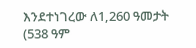እንደተነገረው ለ1,260 ዓመታት (538 ዓም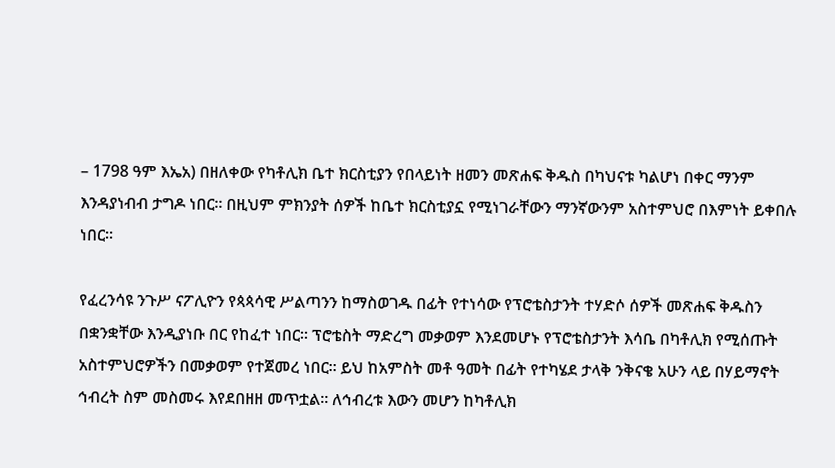– 1798 ዓም እኤአ) በዘለቀው የካቶሊክ ቤተ ክርስቲያን የበላይነት ዘመን መጽሐፍ ቅዱስ በካህናቱ ካልሆነ በቀር ማንም እንዳያነብብ ታግዶ ነበር። በዚህም ምክንያት ሰዎች ከቤተ ክርስቲያኗ የሚነገራቸውን ማንኛውንም አስተምህሮ በእምነት ይቀበሉ ነበር።

የፈረንሳዩ ንጉሥ ናፖሊዮን የጳጳሳዊ ሥልጣንን ከማስወገዱ በፊት የተነሳው የፕሮቴስታንት ተሃድሶ ሰዎች መጽሐፍ ቅዱስን በቋንቋቸው እንዲያነቡ በር የከፈተ ነበር። ፕሮቴስት ማድረግ መቃወም እንደመሆኑ የፕሮቴስታንት እሳቤ በካቶሊክ የሚሰጡት አስተምህሮዎችን በመቃወም የተጀመረ ነበር። ይህ ከአምስት መቶ ዓመት በፊት የተካሄደ ታላቅ ንቅናቄ አሁን ላይ በሃይማኖት ኅብረት ስም መስመሩ እየደበዘዘ መጥቷል። ለኅብረቱ እውን መሆን ከካቶሊክ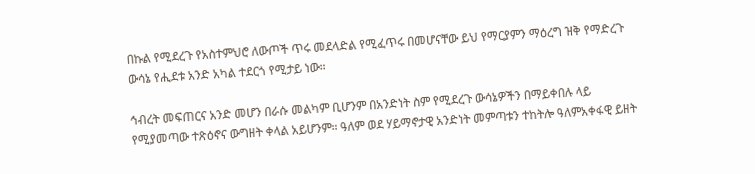በኩል የሚደረጉ የአስተምህሮ ለውጦች ጥሩ መደላድል የሚፈጥሩ በመሆናቸው ይህ የማርያምን ማዕረግ ዝቅ የማድረጉ ውሳኔ የሒደቱ አንድ አካል ተደርጎ የሚታይ ነው።

ኅብረት መፍጠርና አንድ መሆን በራሱ መልካም ቢሆንም በአንድነት ስም የሚደረጉ ውሳኔዎችን በማይቀበሉ ላይ የሚያመጣው ተጽዕኖና ውግዘት ቀላል አይሆንም። ዓለም ወደ ሃይማኖታዊ አንድነት መምጣቱን ተከትሎ ዓለምአቀፋዊ ይዘት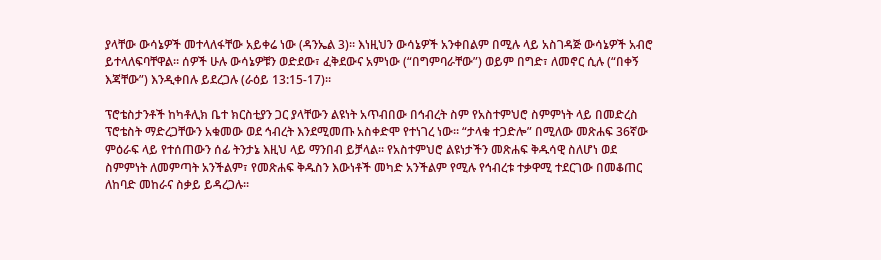ያላቸው ውሳኔዎች መተላለፋቸው አይቀሬ ነው (ዳንኤል 3)። እነዚህን ውሳኔዎች አንቀበልም በሚሉ ላይ አስገዳጅ ውሳኔዎች አብሮ ይተላለፍባቸዋል። ሰዎች ሁሉ ውሳኔዎቹን ወድደው፣ ፈቅደውና አምነው (“በግምባራቸው”) ወይም በግድ፣ ለመኖር ሲሉ (“በቀኝ እጃቸው”) እንዲቀበሉ ይደረጋሉ (ራዕይ 13:15-17)።

ፕሮቴስታንቶች ከካቶሊክ ቤተ ክርስቲያን ጋር ያላቸውን ልዩነት አጥብበው በኅብረት ስም የአስተምህሮ ስምምነት ላይ በመድረስ ፕሮቴስት ማድረጋቸውን አቁመው ወደ ኅብረት እንደሚመጡ አስቀድሞ የተነገረ ነው። “ታላቁ ተጋድሎ” በሚለው መጽሐፍ 36ኛው ምዕራፍ ላይ የተሰጠውን ሰፊ ትንታኔ እዚህ ላይ ማንበብ ይቻላል። የአስተምህሮ ልዩነታችን መጽሐፍ ቅዱሳዊ ስለሆነ ወደ ስምምነት ለመምጣት አንችልም፣ የመጽሐፍ ቅዱስን እውነቶች መካድ አንችልም የሚሉ የኅብረቱ ተቃዋሚ ተደርገው በመቆጠር ለከባድ መከራና ስቃይ ይዳረጋሉ።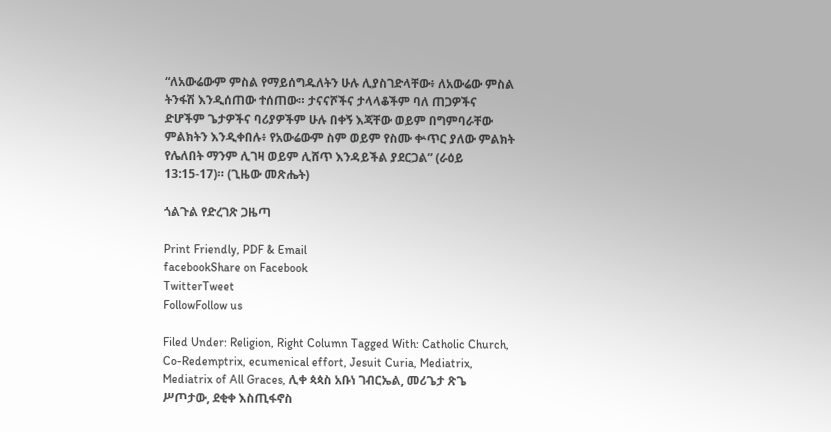“ለአውሬውም ምስል የማይሰግዱለትን ሁሉ ሊያስገድላቸው፥ ለአውሬው ምስል ትንፋሽ እንዲሰጠው ተሰጠው። ታናናሾችና ታላላቆችም ባለ ጠጋዎችና ድሆችም ጌታዎችና ባሪያዎችም ሁሉ በቀኝ እጃቸው ወይም በግምባራቸው ምልክትን እንዲቀበሉ፥ የአውሬውም ስም ወይም የስሙ ቍጥር ያለው ምልክት የሌለበት ማንም ሊገዛ ወይም ሊሸጥ እንዳይችል ያደርጋል” (ራዕይ 13:15-17)። (ጊዜው መጽሔት)

ጎልጉል የድረገጽ ጋዜጣ

Print Friendly, PDF & Email
facebookShare on Facebook
TwitterTweet
FollowFollow us

Filed Under: Religion, Right Column Tagged With: Catholic Church, Co-Redemptrix, ecumenical effort, Jesuit Curia, Mediatrix, Mediatrix of All Graces, ሊቀ ጳጳስ አቡነ ገብርኤል, መሪጌታ ጽጌ ሥጦታው, ደቂቀ እስጢፋኖስ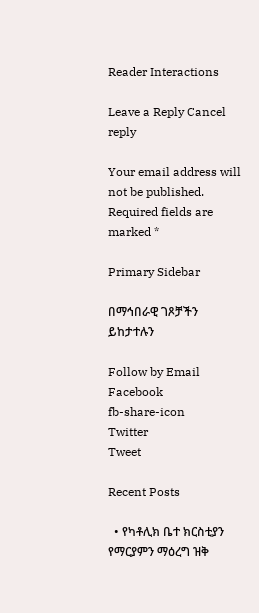Reader Interactions

Leave a Reply Cancel reply

Your email address will not be published. Required fields are marked *

Primary Sidebar

በማኅበራዊ ገጾቻችን ይከታተሉን

Follow by Email
Facebook
fb-share-icon
Twitter
Tweet

Recent Posts

  • የካቶሊክ ቤተ ክርስቲያን የማርያምን ማዕረግ ዝቅ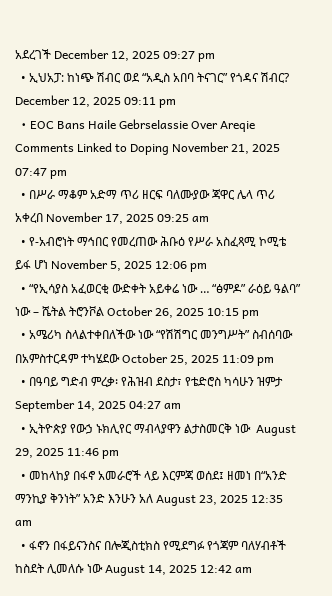አደረገች December 12, 2025 09:27 pm
  • ኢህአፓ: ከነጭ ሽብር ወደ “አዲስ አበባ ትናገር” የጎዳና ሽብር? December 12, 2025 09:11 pm
  • EOC Bans Haile Gebrselassie Over Areqie Comments Linked to Doping November 21, 2025 07:47 pm
  • በሥራ ማቆም አድማ ጥሪ ዘርፍ ባለሙያው ጃዋር ሌላ ጥሪ አቀረበ November 17, 2025 09:25 am
  • የ-አብሮነት ማኅበር የመረጠው ሕቡዕ የሥራ አስፈጻሚ ኮሚቴ ይፋ ሆነ November 5, 2025 12:06 pm
  • “የኢሳያስ አፈወርቂ ውድቀት አይቀሬ ነው … “ፅምዶ” ራዕይ ዓልባ” ነው – ሼትል ትሮንቮል October 26, 2025 10:15 pm
  • አሜሪካ ስላልተቀበለችው ነው “የሽሽግር መንግሥት” ስብሰባው በአምስተርዳም ተካሄደው October 25, 2025 11:09 pm
  • በዓባይ ግድብ ምረቃ፡ የሕዝብ ደስታ፣ የቴድሮስ ካሳሁን ዝምታ September 14, 2025 04:27 am
  • ኢትዮጵያ የውኃ ኑክሊየር ማብላያዋን ልታስመርቅ ነው  August 29, 2025 11:46 pm
  • መከላከያ በፋኖ አመራሮች ላይ እርምጃ ወሰደ፤ ዘመነ በ“አንድ ማንኪያ ቅንነት” አንድ እንሁን አለ August 23, 2025 12:35 am
  • ፋኖን በፋይናንስና በሎጂስቲክስ የሚደግፉ የጎጃም ባለሃብቶች ከስደት ሊመለሱ ነው August 14, 2025 12:42 am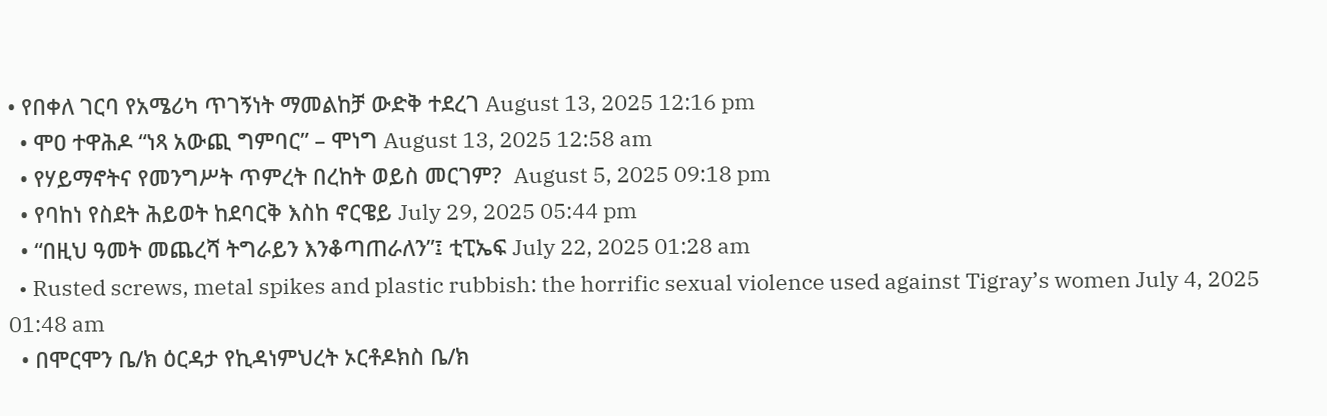• የበቀለ ገርባ የአሜሪካ ጥገኝነት ማመልከቻ ውድቅ ተደረገ August 13, 2025 12:16 pm
  • ሞዐ ተዋሕዶ “ነጻ አውጪ ግምባር” – ሞነግ August 13, 2025 12:58 am
  • የሃይማኖትና የመንግሥት ጥምረት በረከት ወይስ መርገም?  August 5, 2025 09:18 pm
  • የባከነ የስደት ሕይወት ከደባርቅ እስከ ኖርዌይ July 29, 2025 05:44 pm
  • “በዚህ ዓመት መጨረሻ ትግራይን እንቆጣጠራለን”፤ ቲፒኤፍ July 22, 2025 01:28 am
  • Rusted screws, metal spikes and plastic rubbish: the horrific sexual violence used against Tigray’s women July 4, 2025 01:48 am
  • በሞርሞን ቤ/ክ ዕርዳታ የኪዳነምህረት ኦርቶዶክስ ቤ/ክ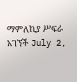ማምለኪያ ሥፍራ አገኘች July 2,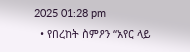2025 01:28 pm
  • የበረከት ስምዖን “አየር ላይ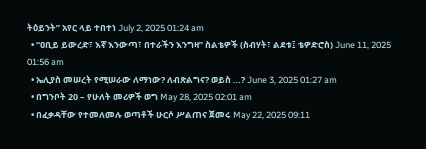ትዕይንት” አየር ላይ ተበተነ July 2, 2025 01:24 am
  • “ዐቢይ ይውረድ፣ እኛ እንውጣ፣ በተራችን እንግዛ” ስልቴዎች (ስብሃት፣ ልደቱ፤ ቴዎድሮስ) June 11, 2025 01:56 am
  • ኤሊያስ መሠረት የሚሠራው ለማነው? ለብጽልግና? ወይስ …? June 3, 2025 01:27 am
  • በግንቦት 20 – የሁለት መሪዎች ወግ May 28, 2025 02:01 am
  • በፈቃዳቸው የተመለመሉ ወጣቶች ሁርሶ ሥልጠና ጀመሩ May 22, 2025 09:11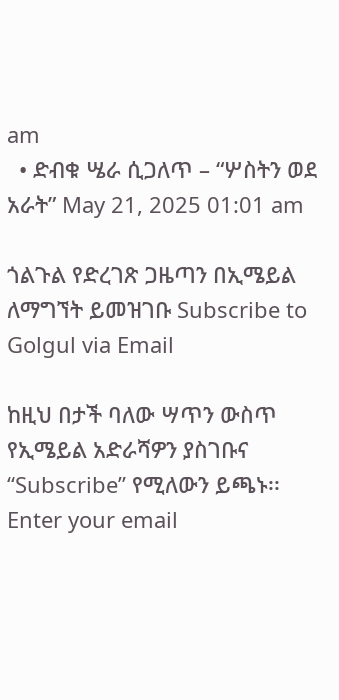am
  • ድብቁ ሤራ ሲጋለጥ – “ሦስትን ወደ አራት” May 21, 2025 01:01 am

ጎልጉል የድረገጽ ጋዜጣን በኢሜይል ለማግኘት ይመዝገቡ Subscribe to Golgul via Email

ከዚህ በታች ባለው ሣጥን ውስጥ የኢሜይል አድራሻዎን ያስገቡና “Subscribe” የሚለውን ይጫኑ፡፡
Enter your email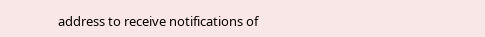address to receive notifications of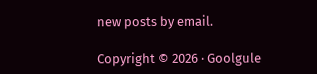new posts by email.

Copyright © 2026 · Goolgule